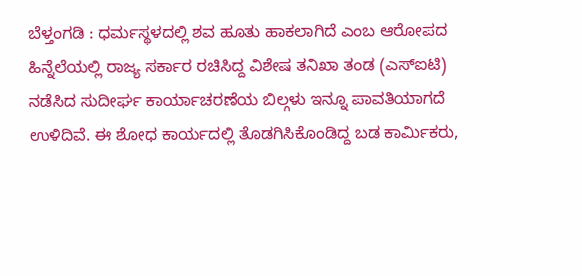ಬೆಳ್ತಂಗಡಿ : ಧರ್ಮಸ್ಥಳದಲ್ಲಿ ಶವ ಹೂತು ಹಾಕಲಾಗಿದೆ ಎಂಬ ಆರೋಪದ ಹಿನ್ನೆಲೆಯಲ್ಲಿ ರಾಜ್ಯ ಸರ್ಕಾರ ರಚಿಸಿದ್ದ ವಿಶೇಷ ತನಿಖಾ ತಂಡ (ಎಸ್ಐಟಿ) ನಡೆಸಿದ ಸುದೀರ್ಘ ಕಾರ್ಯಾಚರಣೆಯ ಬಿಲ್ಗಳು ಇನ್ನೂ ಪಾವತಿಯಾಗದೆ ಉಳಿದಿವೆ. ಈ ಶೋಧ ಕಾರ್ಯದಲ್ಲಿ ತೊಡಗಿಸಿಕೊಂಡಿದ್ದ ಬಡ ಕಾರ್ಮಿಕರು,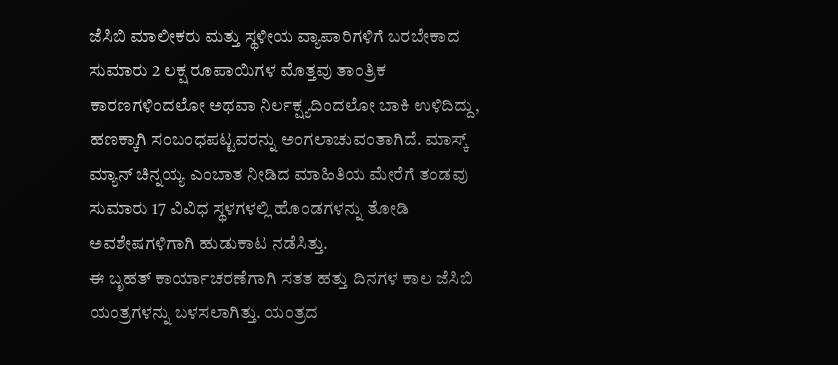ಜೆಸಿಬಿ ಮಾಲೀಕರು ಮತ್ತು ಸ್ಥಳೀಯ ವ್ಯಾಪಾರಿಗಳಿಗೆ ಬರಬೇಕಾದ ಸುಮಾರು 2 ಲಕ್ಷ ರೂಪಾಯಿಗಳ ಮೊತ್ತವು ತಾಂತ್ರಿಕ ಕಾರಣಗಳಿಂದಲೋ ಅಥವಾ ನಿರ್ಲಕ್ಷ್ಯದಿಂದಲೋ ಬಾಕಿ ಉಳಿದಿದ್ದು, ಹಣಕ್ಕಾಗಿ ಸಂಬಂಧಪಟ್ಟವರನ್ನು ಅಂಗಲಾಚುವಂತಾಗಿದೆ. ಮಾಸ್ಕ್ ಮ್ಯಾನ್ ಚಿನ್ನಯ್ಯ ಎಂಬಾತ ನೀಡಿದ ಮಾಹಿತಿಯ ಮೇರೆಗೆ ತಂಡವು ಸುಮಾರು 17 ವಿವಿಧ ಸ್ಥಳಗಳಲ್ಲಿ ಹೊಂಡಗಳನ್ನು ತೋಡಿ ಅವಶೇಷಗಳಿಗಾಗಿ ಹುಡುಕಾಟ ನಡೆಸಿತ್ತು.
ಈ ಬೃಹತ್ ಕಾರ್ಯಾಚರಣೆಗಾಗಿ ಸತತ ಹತ್ತು ದಿನಗಳ ಕಾಲ ಜೆಸಿಬಿ ಯಂತ್ರಗಳನ್ನು ಬಳಸಲಾಗಿತ್ತು. ಯಂತ್ರದ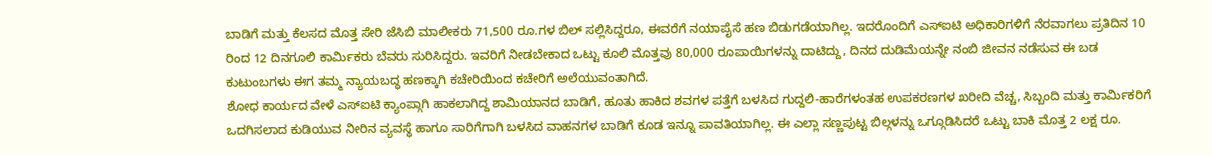ಬಾಡಿಗೆ ಮತ್ತು ಕೆಲಸದ ಮೊತ್ತ ಸೇರಿ ಜೆಸಿಬಿ ಮಾಲೀಕರು 71,500 ರೂ.ಗಳ ಬಿಲ್ ಸಲ್ಲಿಸಿದ್ದರೂ, ಈವರೆಗೆ ನಯಾಪೈಸೆ ಹಣ ಬಿಡುಗಡೆಯಾಗಿಲ್ಲ. ಇದರೊಂದಿಗೆ ಎಸ್ಐಟಿ ಅಧಿಕಾರಿಗಳಿಗೆ ನೆರವಾಗಲು ಪ್ರತಿದಿನ 10 ರಿಂದ 12 ದಿನಗೂಲಿ ಕಾರ್ಮಿಕರು ಬೆವರು ಸುರಿಸಿದ್ದರು. ಇವರಿಗೆ ನೀಡಬೇಕಾದ ಒಟ್ಟು ಕೂಲಿ ಮೊತ್ತವು 80,000 ರೂಪಾಯಿಗಳನ್ನು ದಾಟಿದ್ದು, ದಿನದ ದುಡಿಮೆಯನ್ನೇ ನಂಬಿ ಜೀವನ ನಡೆಸುವ ಈ ಬಡ ಕುಟುಂಬಗಳು ಈಗ ತಮ್ಮ ನ್ಯಾಯಬದ್ಧ ಹಣಕ್ಕಾಗಿ ಕಚೇರಿಯಿಂದ ಕಚೇರಿಗೆ ಅಲೆಯುವಂತಾಗಿದೆ.
ಶೋಧ ಕಾರ್ಯದ ವೇಳೆ ಎಸ್ಐಟಿ ಕ್ಯಾಂಪ್ಗಾಗಿ ಹಾಕಲಾಗಿದ್ದ ಶಾಮಿಯಾನದ ಬಾಡಿಗೆ, ಹೂತು ಹಾಕಿದ ಶವಗಳ ಪತ್ತೆಗೆ ಬಳಸಿದ ಗುದ್ದಲಿ-ಹಾರೆಗಳಂತಹ ಉಪಕರಣಗಳ ಖರೀದಿ ವೆಚ್ಚ, ಸಿಬ್ಬಂದಿ ಮತ್ತು ಕಾರ್ಮಿಕರಿಗೆ ಒದಗಿಸಲಾದ ಕುಡಿಯುವ ನೀರಿನ ವ್ಯವಸ್ಥೆ ಹಾಗೂ ಸಾರಿಗೆಗಾಗಿ ಬಳಸಿದ ವಾಹನಗಳ ಬಾಡಿಗೆ ಕೂಡ ಇನ್ನೂ ಪಾವತಿಯಾಗಿಲ್ಲ. ಈ ಎಲ್ಲಾ ಸಣ್ಣಪುಟ್ಟ ಬಿಲ್ಗಳನ್ನು ಒಗ್ಗೂಡಿಸಿದರೆ ಒಟ್ಟು ಬಾಕಿ ಮೊತ್ತ 2 ಲಕ್ಷ ರೂ.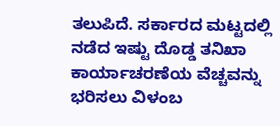ತಲುಪಿದೆ. ಸರ್ಕಾರದ ಮಟ್ಟದಲ್ಲಿ ನಡೆದ ಇಷ್ಟು ದೊಡ್ಡ ತನಿಖಾ ಕಾರ್ಯಾಚರಣೆಯ ವೆಚ್ಚವನ್ನು ಭರಿಸಲು ವಿಳಂಬ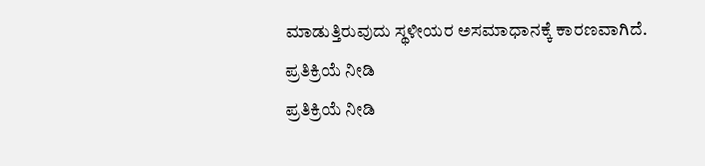ಮಾಡುತ್ತಿರುವುದು ಸ್ಥಳೀಯರ ಅಸಮಾಧಾನಕ್ಕೆ ಕಾರಣವಾಗಿದೆ.
ಪ್ರತಿಕ್ರಿಯೆ ನೀಡಿ
ಪ್ರತಿಕ್ರಿಯೆ ನೀಡಿ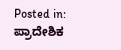Posted in: ಪ್ರಾದೇಶಿಕ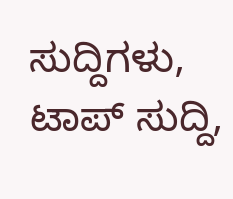ಸುದ್ದಿಗಳು, ಟಾಪ್ ಸುದ್ದಿ,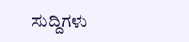ಸುದ್ದಿಗಳು